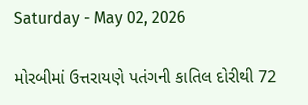Saturday - May 02, 2026

મોરબીમાં ઉત્તરાયણે પતંગની કાતિલ દોરીથી 72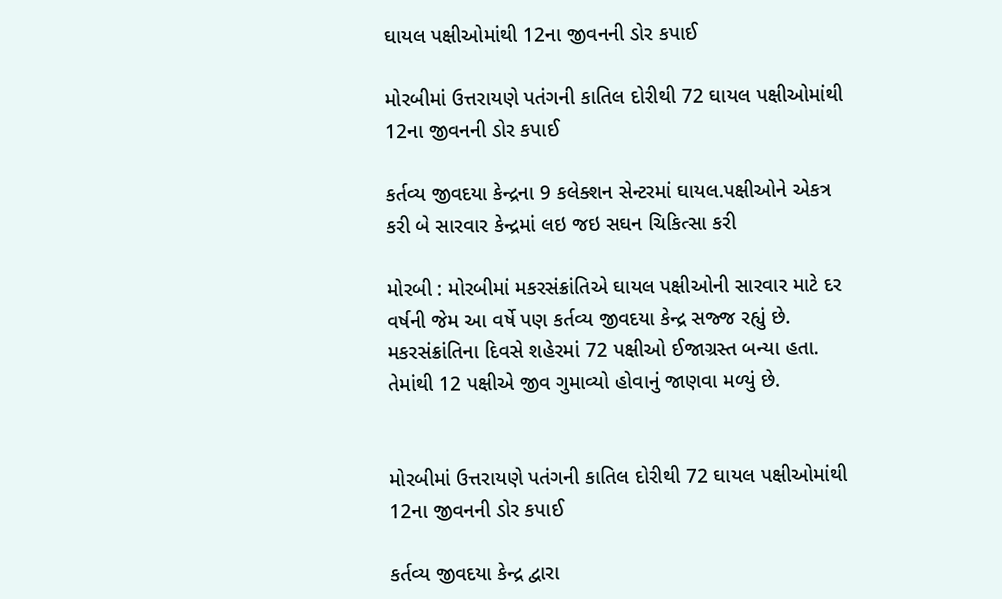ઘાયલ પક્ષીઓમાંથી 12ના જીવનની ડોર કપાઈ

મોરબીમાં ઉત્તરાયણે પતંગની કાતિલ દોરીથી 72 ઘાયલ પક્ષીઓમાંથી 12ના જીવનની ડોર કપાઈ

કર્તવ્ય જીવદયા કેન્દ્રના 9 કલેક્શન સેન્ટરમાં ઘાયલ.પક્ષીઓને એકત્ર કરી બે સારવાર કેન્દ્રમાં લઇ જઇ સઘન ચિકિત્સા કરી

મોરબી : મોરબીમાં મકરસંક્રાંતિએ ઘાયલ પક્ષીઓની સારવાર માટે દર વર્ષની જેમ આ વર્ષે પણ કર્તવ્ય જીવદયા કેન્દ્ર સજ્જ રહ્યું છે. મકરસંક્રાંતિના દિવસે શહેરમાં 72 પક્ષીઓ ઈજાગ્રસ્ત બન્યા હતા. તેમાંથી 12 પક્ષીએ જીવ ગુમાવ્યો હોવાનું જાણવા મળ્યું છે.


મોરબીમાં ઉત્તરાયણે પતંગની કાતિલ દોરીથી 72 ઘાયલ પક્ષીઓમાંથી 12ના જીવનની ડોર કપાઈ

કર્તવ્ય જીવદયા કેન્દ્ર દ્વારા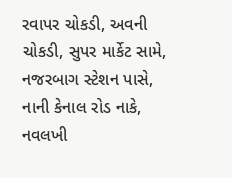રવાપર ચોકડી, અવની ચોકડી, સુપર માર્કેટ સામે, નજરબાગ સ્ટેશન પાસે, નાની કેનાલ રોડ નાકે, નવલખી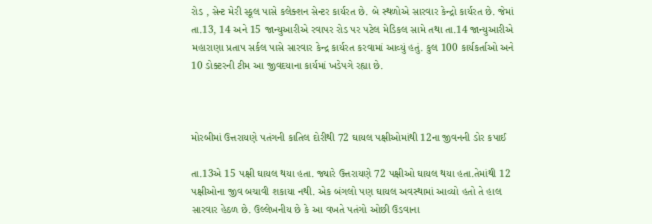રોડ , સેન્ટ મેરી સ્કૂલ પાસે કલેક્શન સેન્ટર કાર્યરત છે. બે સ્થળોએ સારવાર કેન્દ્રો કાર્યરત છે. જેમાં તા.13, 14 અને 15 જાન્યુઆરીએ રવાપર રોડ પર પટેલ મેડિકલ સામે તથા તા.14 જાન્યુઆરીએ મહારાણા પ્રતાપ સર્કલ પાસે સારવાર કેન્દ્ર કાર્યરત કરવામાં આવ્યું હતું. કુલ 100 કાર્યકર્તાઓ અને 10 ડોક્ટરની ટીમ આ જીવદયાના કાર્યમાં ખડેપગે રહ્યા છે.



મોરબીમાં ઉત્તરાયણે પતંગની કાતિલ દોરીથી 72 ઘાયલ પક્ષીઓમાંથી 12ના જીવનની ડોર કપાઈ

તા.13એ 15 પક્ષી ઘાયલ થયા હતા. જ્યારે ઉત્તરાયણે 72 પક્ષીઓ ઘાયલ થયા હતા.તેમાંથી 12 પક્ષીઓના જીવ બચાવી શકાયા નથી. એક બંગલો પણ ઘાયલ અવસ્થામાં આવ્યો હતો તે હાલ સારવાર હેઠળ છે. ઉલ્લેખનીય છે કે આ વખતે પતંગો ઓછી ઉડવાના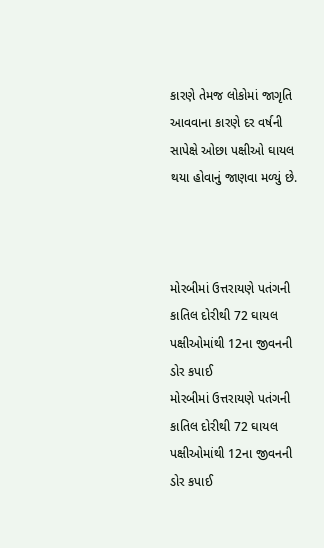કારણે તેમજ લોકોમાં જાગૃતિ આવવાના કારણે દર વર્ષની સાપેક્ષે ઓછા પક્ષીઓ ઘાયલ થયા હોવાનું જાણવા મળ્યું છે.



મોરબીમાં ઉત્તરાયણે પતંગની કાતિલ દોરીથી 72 ઘાયલ પક્ષીઓમાંથી 12ના જીવનની ડોર કપાઈ
મોરબીમાં ઉત્તરાયણે પતંગની કાતિલ દોરીથી 72 ઘાયલ પક્ષીઓમાંથી 12ના જીવનની ડોર કપાઈ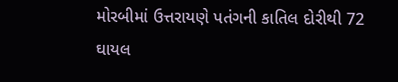મોરબીમાં ઉત્તરાયણે પતંગની કાતિલ દોરીથી 72 ઘાયલ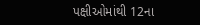પક્ષીઓમાંથી 12ના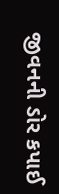જીવનની ડોર કપાઈ